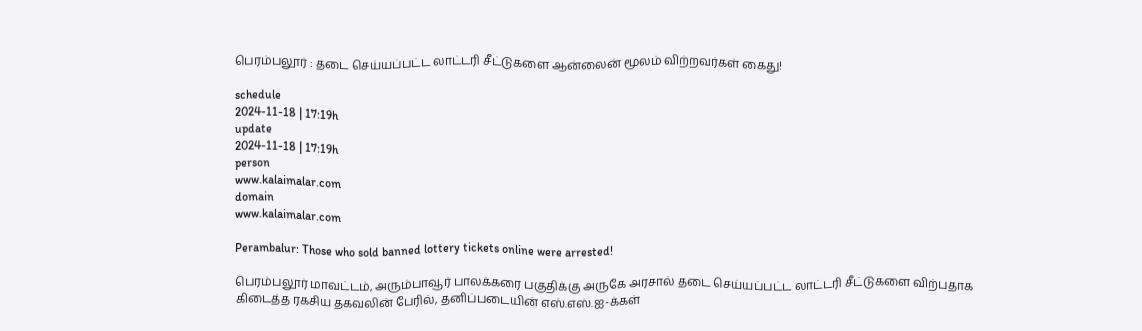பெரம்பலூர் : தடை செய்யப்பட்ட லாட்டரி சீட்டுகளை ஆன்லைன் மூலம் விற்றவர்கள் கைது!

schedule
2024-11-18 | 17:19h
update
2024-11-18 | 17:19h
person
www.kalaimalar.com
domain
www.kalaimalar.com

Perambalur: Those who sold banned lottery tickets online were arrested!

பெரம்பலூர் மாவட்டம், அரும்பாவூர் பாலக்கரை பகுதிக்கு அருகே அரசால் தடை செய்யப்பட்ட லாட்டரி சீட்டுகளை விற்பதாக கிடைத்த ரகசிய தகவலின் பேரில், தனிப்படையின் எஸ்.எஸ்.ஐ-க்கள்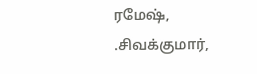ரமேஷ், .சிவக்குமார்,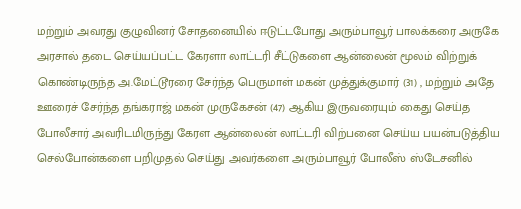மற்றும் அவரது குழுவினர் சோதனையில் ஈடுட்டபோது அரும்பாவூர் பாலக்கரை அருகே அரசால் தடை செய்யப்பட்ட கேரளா லாட்டரி சீட்டுகளை ஆன்லைன் மூலம் விற்றுக் கொண்டிருந்த அ.மேட்டூரரை சேர்ந்த பெருமாள் மகன் முத்துக்குமார் (31) , மற்றும் அதே ஊரைச் சேர்ந்த தங்கராஜ் மகன் முருகேசன் (47) ஆகிய இருவரையும் கைது செய்த போலீசார் அவரிடமிருந்து கேரள ஆன்லைன் லாட்டரி விற்பனை செய்ய பயன்படுத்திய செல்போன்களை பறிமுதல் செய்து அவர்களை அரும்பாவூர் போலீஸ் ஸ்டேசனில்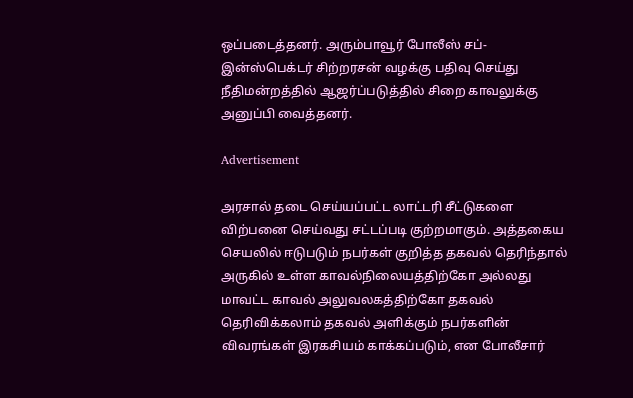ஒப்படைத்தனர். அரும்பாவூர் போலீஸ் சப்- இன்ஸ்பெக்டர் சிற்றரசன் வழக்கு பதிவு செய்து நீதிமன்றத்தில் ஆஜர்ப்படுத்தில் சிறை காவலுக்கு அனுப்பி வைத்தனர்.

Advertisement

அரசால் தடை செய்யப்பட்ட லாட்டரி சீட்டுகளை விற்பனை செய்வது சட்டப்படி குற்றமாகும். அத்தகைய செயலில் ஈடுபடும் நபர்கள் குறித்த தகவல் தெரிந்தால் அருகில் உள்ள காவல்நிலையத்திற்கோ அல்லது மாவட்ட காவல் அலுவலகத்திற்கோ தகவல் தெரிவிக்கலாம் தகவல் அளிக்கும் நபர்களின் விவரங்கள் இரகசியம் காக்கப்படும், என போலீசார்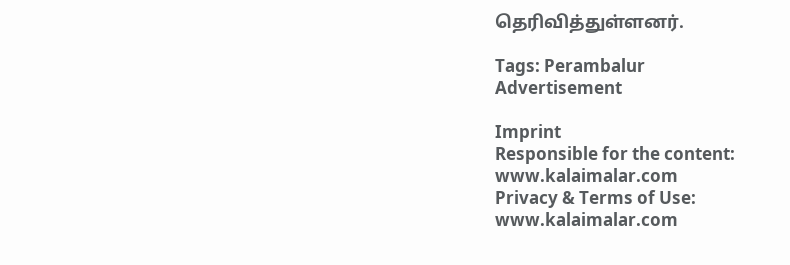தெரிவித்துள்ளனர்.

Tags: Perambalur
Advertisement

Imprint
Responsible for the content:
www.kalaimalar.com
Privacy & Terms of Use:
www.kalaimalar.com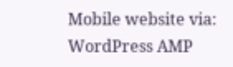Mobile website via:
WordPress AMP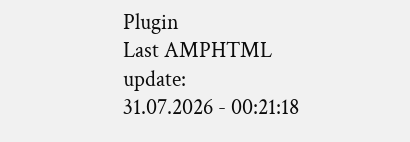Plugin
Last AMPHTML update:
31.07.2026 - 00:21:18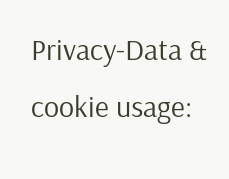Privacy-Data & cookie usage: